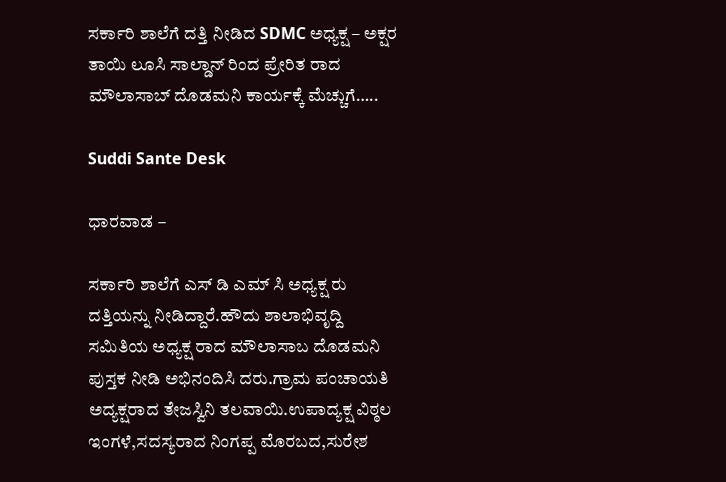ಸರ್ಕಾರಿ ಶಾಲೆಗೆ ದತ್ತಿ ನೀಡಿದ SDMC ಅಧ್ಯಕ್ಷ – ಅಕ್ಷರ ತಾಯಿ ಲೂಸಿ ಸಾಲ್ಡಾನ್ ರಿಂದ ಪ್ರೇರಿತ ರಾದ ಮೌಲಾಸಾಬ್ ದೊಡಮನಿ ಕಾರ್ಯಕ್ಕೆ ಮೆಚ್ಚುಗೆ…..

Suddi Sante Desk

ಧಾರವಾಡ –

ಸರ್ಕಾರಿ ಶಾಲೆಗೆ ಎಸ್ ಡಿ ಎಮ್ ಸಿ ಅಧ್ಯಕ್ಷ ರು ದತ್ತಿಯನ್ನು ನೀಡಿದ್ದಾರೆ.ಹೌದು ಶಾಲಾಭಿವೃದ್ದಿ ಸಮಿತಿಯ ಅಧ್ಯಕ್ಷ ರಾದ ಮೌಲಾಸಾಬ ದೊಡಮನಿ ಪುಸ್ತಕ ನೀಡಿ ಅಭಿನಂದಿಸಿ ದರು.ಗ್ರಾಮ ಪಂಚಾಯತಿ ಅದ್ಯಕ್ಷರಾದ ತೇಜಸ್ವಿನಿ ತಲವಾಯಿ.ಉಪಾದ್ಯಕ್ಷ ವಿಠ್ಠಲ ಇಂಗಳೆ,ಸದಸ್ಯರಾದ ನಿಂಗಪ್ಪ ಮೊರಬದ,ಸುರೇಶ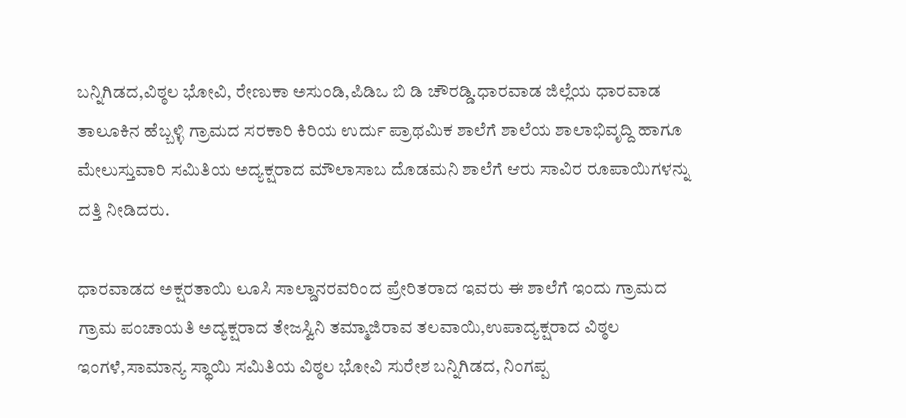ಬನ್ನಿಗಿಡದ,ವಿಠ್ಠಲ ಭೋವಿ, ರೇಣುಕಾ ಅಸುಂಡಿ,ಪಿಡಿಒ ಬಿ ಡಿ ಚೌರಡ್ಡಿ.ಧಾರವಾಡ ಜಿಲ್ಲೆಯ ಧಾರವಾಡ ತಾಲೂಕಿನ ಹೆಬ್ಬಳ್ಳಿ ಗ್ರಾಮದ ಸರಕಾರಿ ಕಿರಿಯ ಉರ್ದು ಪ್ರಾಥಮಿಕ ಶಾಲೆಗೆ ಶಾಲೆಯ ಶಾಲಾಭಿವೃದ್ದಿ ಹಾಗೂ ಮೇಲುಸ್ತುವಾರಿ ಸಮಿತಿಯ ಅದ್ಯಕ್ಷರಾದ ಮೌಲಾಸಾಬ ದೊಡಮನಿ ಶಾಲೆಗೆ ಆರು ಸಾವಿರ ರೂಪಾಯಿಗಳನ್ನು ದತ್ತಿ ನೀಡಿದರು.

ಧಾರವಾಡದ ಅಕ್ಷರತಾಯಿ ಲೂಸಿ ಸಾಲ್ಡಾನರವರಿಂದ ಪ್ರೇರಿತರಾದ ಇವರು ಈ ಶಾಲೆಗೆ ಇಂದು ಗ್ರಾಮದ ಗ್ರಾಮ ಪಂಚಾಯತಿ ಅದ್ಯಕ್ಷರಾದ ತೇಜಸ್ವಿನಿ ತಮ್ಮಾಜಿರಾವ ತಲವಾಯಿ,ಉಪಾದ್ಯಕ್ಷರಾದ ವಿಠ್ಠಲ ಇಂಗಳೆ,ಸಾಮಾನ್ಯ ಸ್ಥಾಯಿ ಸಮಿತಿಯ ವಿಠ್ಠಲ ಭೋವಿ ಸುರೇಶ ಬನ್ನಿಗಿಡದ, ನಿಂಗಪ್ಪ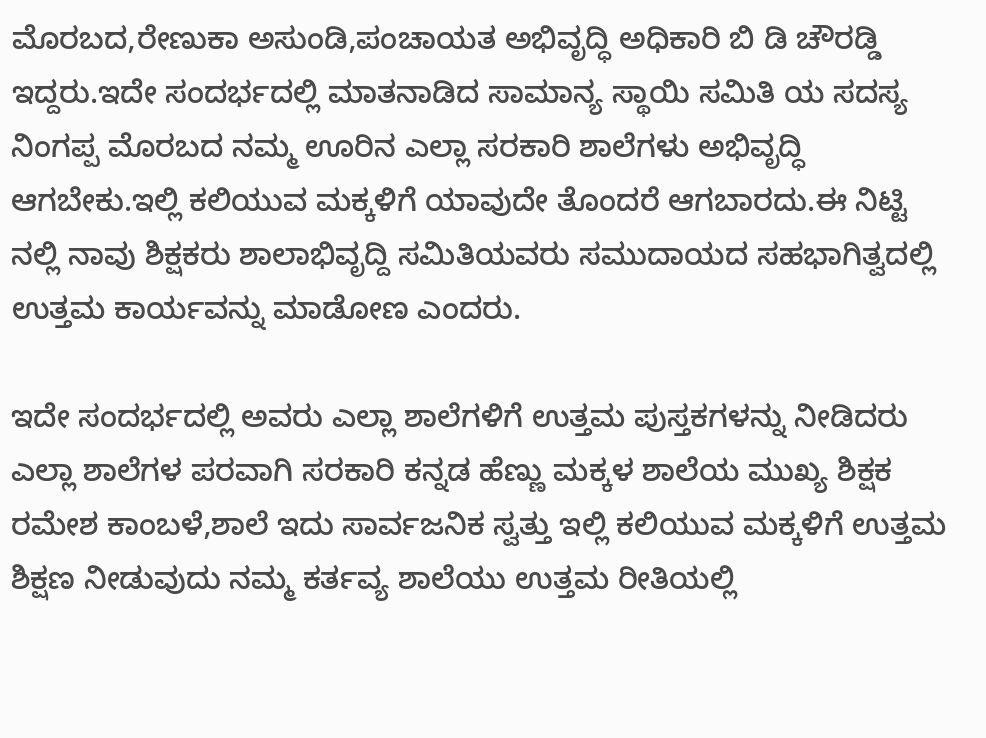ಮೊರಬದ,ರೇಣುಕಾ ಅಸುಂಡಿ,ಪಂಚಾಯತ ಅಭಿವೃದ್ಧಿ ಅಧಿಕಾರಿ ಬಿ ಡಿ ಚೌರಡ್ಡಿ ಇದ್ದರು.ಇದೇ ಸಂದರ್ಭದಲ್ಲಿ ಮಾತನಾಡಿದ ಸಾಮಾನ್ಯ ಸ್ಥಾಯಿ ಸಮಿತಿ ಯ ಸದಸ್ಯ ನಿಂಗಪ್ಪ ಮೊರಬದ ನಮ್ಮ ಊರಿನ ಎಲ್ಲಾ ಸರಕಾರಿ ಶಾಲೆಗಳು ಅಭಿವೃದ್ಧಿ ಆಗಬೇಕು.ಇಲ್ಲಿ ಕಲಿಯುವ ಮಕ್ಕಳಿಗೆ ಯಾವುದೇ ತೊಂದರೆ ಆಗಬಾರದು.ಈ ನಿಟ್ಟಿ ನಲ್ಲಿ ನಾವು ಶಿಕ್ಷಕರು ಶಾಲಾಭಿವೃದ್ದಿ ಸಮಿತಿಯವರು ಸಮುದಾಯದ ಸಹಭಾಗಿತ್ವದಲ್ಲಿ ಉತ್ತಮ ಕಾರ್ಯವನ್ನು ಮಾಡೋಣ ಎಂದರು.

ಇದೇ ಸಂದರ್ಭದಲ್ಲಿ ಅವರು ಎಲ್ಲಾ ಶಾಲೆಗಳಿಗೆ ಉತ್ತಮ ಪುಸ್ತಕಗಳನ್ನು ನೀಡಿದರು ಎಲ್ಲಾ ಶಾಲೆಗಳ ಪರವಾಗಿ ಸರಕಾರಿ ಕನ್ನಡ ಹೆಣ್ಣು ಮಕ್ಕಳ ಶಾಲೆಯ ಮುಖ್ಯ ಶಿಕ್ಷಕ ರಮೇಶ ಕಾಂಬಳೆ,ಶಾಲೆ ಇದು ಸಾರ್ವಜನಿಕ ಸ್ವತ್ತು ಇಲ್ಲಿ ಕಲಿಯುವ ಮಕ್ಕಳಿಗೆ ಉತ್ತಮ ಶಿಕ್ಷಣ ನೀಡುವುದು ನಮ್ಮ ಕರ್ತವ್ಯ ಶಾಲೆಯು ಉತ್ತಮ ರೀತಿಯಲ್ಲಿ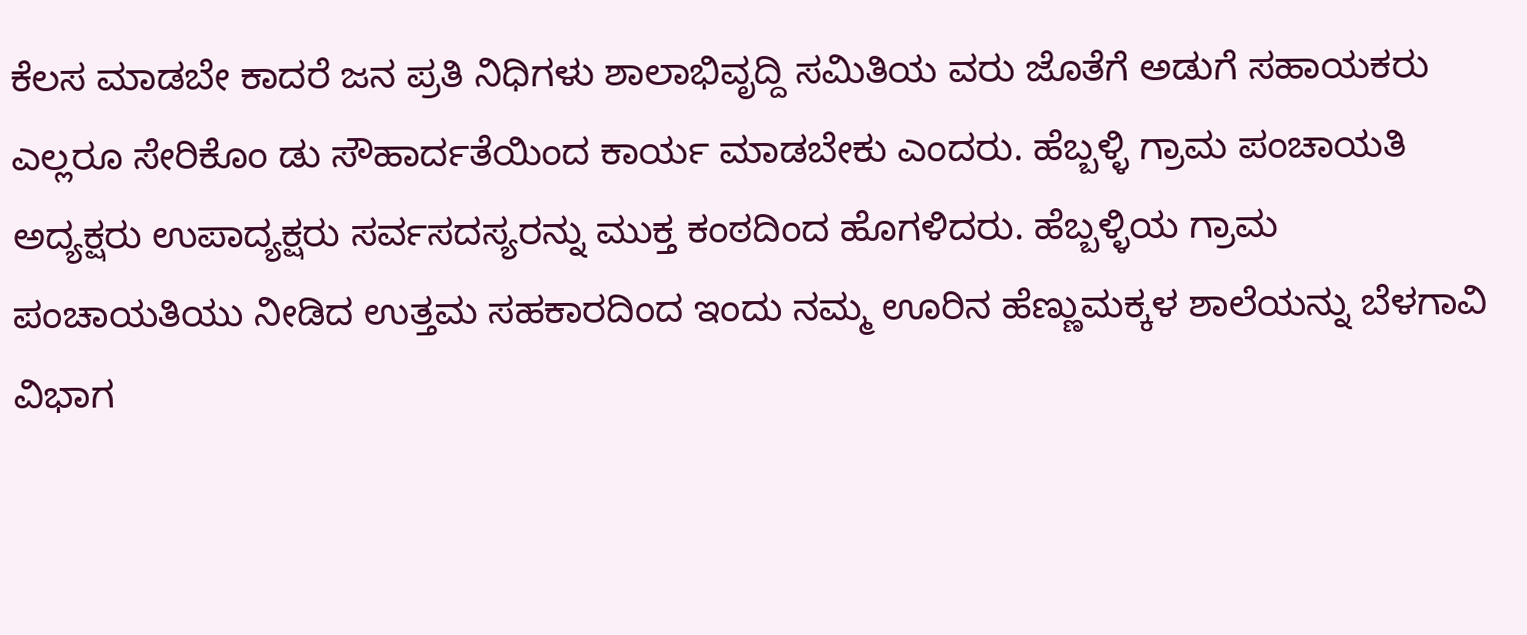ಕೆಲಸ ಮಾಡಬೇ ಕಾದರೆ ಜನ ಪ್ರತಿ ನಿಧಿಗಳು ಶಾಲಾಭಿವೃದ್ದಿ ಸಮಿತಿಯ ವರು ಜೊತೆಗೆ ಅಡುಗೆ ಸಹಾಯಕರು ಎಲ್ಲರೂ ಸೇರಿಕೊಂ ಡು ಸೌಹಾರ್ದತೆಯಿಂದ ಕಾರ್ಯ ಮಾಡಬೇಕು ಎಂದರು. ಹೆಬ್ಬಳ್ಳಿ ಗ್ರಾಮ ಪಂಚಾಯತಿ ಅದ್ಯಕ್ಷರು ಉಪಾದ್ಯಕ್ಷರು ಸರ್ವಸದಸ್ಯರನ್ನು ಮುಕ್ತ ಕಂಠದಿಂದ ಹೊಗಳಿದರು. ಹೆಬ್ಬಳ್ಳಿಯ ಗ್ರಾಮ ಪಂಚಾಯತಿಯು ನೀಡಿದ ಉತ್ತಮ ಸಹಕಾರದಿಂದ ಇಂದು ನಮ್ಮ ಊರಿನ ಹೆಣ್ಣುಮಕ್ಕಳ ಶಾಲೆಯನ್ನು ಬೆಳಗಾವಿ ವಿಭಾಗ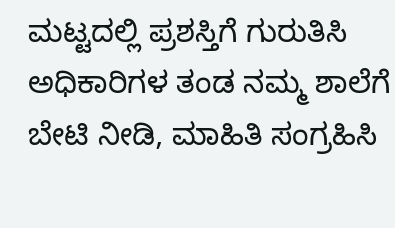ಮಟ್ಟದಲ್ಲಿ ಪ್ರಶಸ್ತಿಗೆ ಗುರುತಿಸಿ ಅಧಿಕಾರಿಗಳ ತಂಡ ನಮ್ಮ ಶಾಲೆಗೆ ಬೇಟಿ ನೀಡಿ, ಮಾಹಿತಿ ಸಂಗ್ರಹಿಸಿ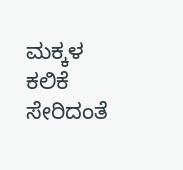ಮಕ್ಕಳ ಕಲಿಕೆ ಸೇರಿದಂತೆ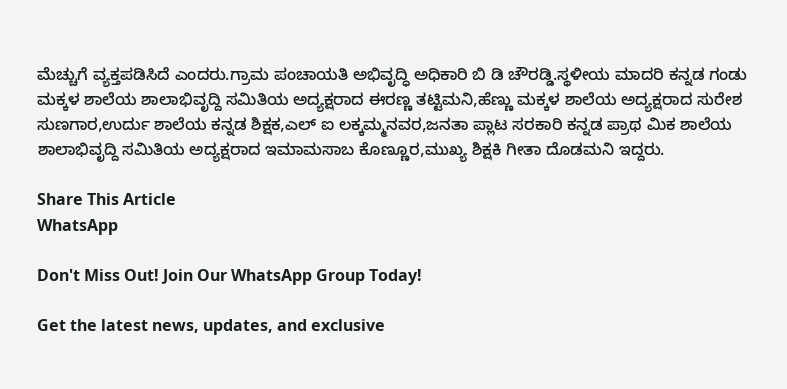ಮೆಚ್ಚುಗೆ ವ್ಯಕ್ತಪಡಿಸಿದೆ ಎಂದರು.ಗ್ರಾಮ ಪಂಚಾಯತಿ ಅಭಿವೃದ್ಧಿ ಅಧಿಕಾರಿ ಬಿ‌ ಡಿ ಚೌರಡ್ಡಿ.ಸ್ಥಳೀಯ ಮಾದರಿ ಕನ್ನಡ ಗಂಡು ಮಕ್ಕಳ ಶಾಲೆಯ ಶಾಲಾಭಿವೃದ್ದಿ ಸಮಿತಿಯ ಅದ್ಯಕ್ಷರಾದ ಈರಣ್ಣ ತಟ್ಟಿಮನಿ,ಹೆಣ್ಣು ಮಕ್ಕಳ ಶಾಲೆಯ ಅದ್ಯಕ್ಷರಾದ ಸುರೇಶ ಸುಣಗಾರ,ಉರ್ದು ಶಾಲೆಯ ಕನ್ನಡ ಶಿಕ್ಷಕ,ಎಲ್ ಐ ಲಕ್ಕಮ್ಮನವರ,ಜನತಾ ಪ್ಲಾಟ ಸರಕಾರಿ ಕನ್ನಡ ಪ್ರಾಥ ಮಿಕ ಶಾಲೆಯ ಶಾಲಾಭಿವೃದ್ದಿ ಸಮಿತಿಯ ಅದ್ಯಕ್ಷರಾದ ಇಮಾಮಸಾಬ ಕೊಣ್ಣೂರ,ಮುಖ್ಯ ಶಿಕ್ಷಕಿ‌ ಗೀತಾ ದೊಡಮನಿ ಇದ್ದರು.

Share This Article
WhatsApp

Don't Miss Out! Join Our WhatsApp Group Today!

Get the latest news, updates, and exclusive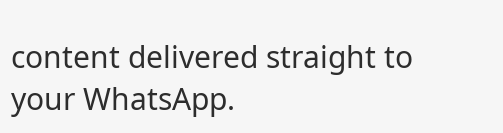content delivered straight to your WhatsApp.